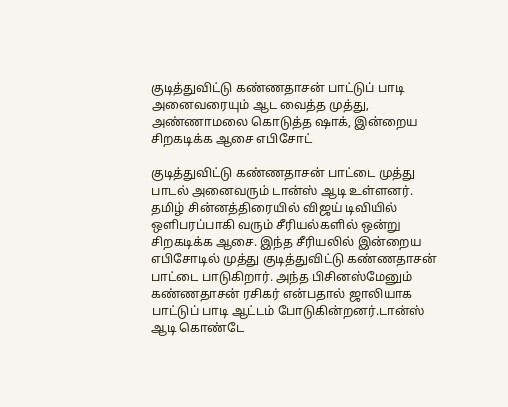குடித்துவிட்டு கண்ணதாசன் பாட்டுப் பாடி அனைவரையும் ஆட வைத்த முத்து, அண்ணாமலை கொடுத்த ஷாக், இன்றைய சிறகடிக்க ஆசை எபிசோட்

குடித்துவிட்டு கண்ணதாசன் பாட்டை முத்து பாடல் அனைவரும் டான்ஸ் ஆடி உள்ளனர்.
தமிழ் சின்னத்திரையில் விஜய் டிவியில் ஒளிபரப்பாகி வரும் சீரியல்களில் ஒன்று சிறகடிக்க ஆசை. இந்த சீரியலில் இன்றைய எபிசோடில் முத்து குடித்துவிட்டு கண்ணதாசன் பாட்டை பாடுகிறார். அந்த பிசினஸ்மேனும் கண்ணதாசன் ரசிகர் என்பதால் ஜாலியாக பாட்டுப் பாடி ஆட்டம் போடுகின்றனர்.டான்ஸ் ஆடி கொண்டே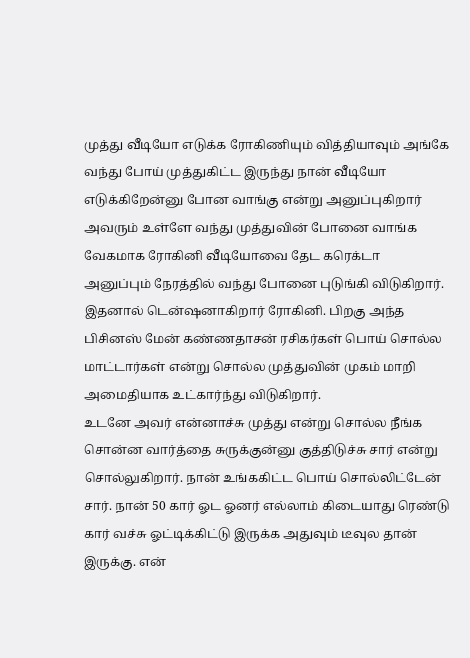முத்து வீடியோ எடுக்க ரோகிணியும் வித்தியாவும் அங்கே வந்து போய் முத்துகிட்ட இருந்து நான் வீடியோ எடுக்கிறேன்னு போன வாங்கு என்று அனுப்புகிறார் அவரும் உள்ளே வந்து முத்துவின் போனை வாங்க வேகமாக ரோகினி வீடியோவை தேட கரெக்டா அனுப்பும் நேரத்தில் வந்து போனை புடுங்கி விடுகிறார். இதனால் டென்ஷனாகிறார் ரோகினி. பிறகு அந்த பிசினஸ் மேன் கண்ணதாசன் ரசிகர்கள் பொய் சொல்ல மாட்டார்கள் என்று சொல்ல முத்துவின் முகம் மாறி அமைதியாக உட்கார்ந்து விடுகிறார்.
உடனே அவர் என்னாச்சு முத்து என்று சொல்ல நீங்க சொன்ன வார்த்தை சுருக்குன்னு குத்திடுச்சு சார் என்று சொல்லுகிறார். நான் உங்ககிட்ட பொய் சொல்லிட்டேன் சார். நான் 50 கார் ஓட ஓனர் எல்லாம் கிடையாது ரெண்டு கார் வச்சு ஓட்டிக்கிட்டு இருக்க அதுவும் டீவுல தான் இருக்கு. என்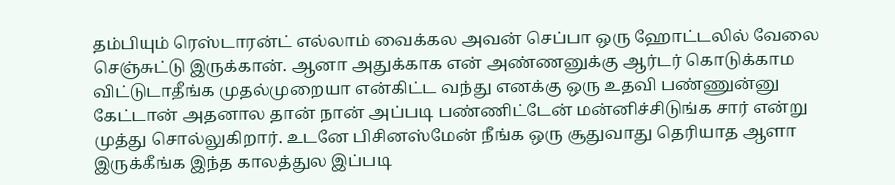தம்பியும் ரெஸ்டாரன்ட் எல்லாம் வைக்கல அவன் செப்பா ஒரு ஹோட்டலில் வேலை செஞ்சுட்டு இருக்கான். ஆனா அதுக்காக என் அண்ணனுக்கு ஆர்டர் கொடுக்காம விட்டுடாதீங்க முதல்முறையா என்கிட்ட வந்து எனக்கு ஒரு உதவி பண்ணுன்னு கேட்டான் அதனால தான் நான் அப்படி பண்ணிட்டேன் மன்னிச்சிடுங்க சார் என்று முத்து சொல்லுகிறார். உடனே பிசினஸ்மேன் நீங்க ஒரு சூதுவாது தெரியாத ஆளா இருக்கீங்க இந்த காலத்துல இப்படி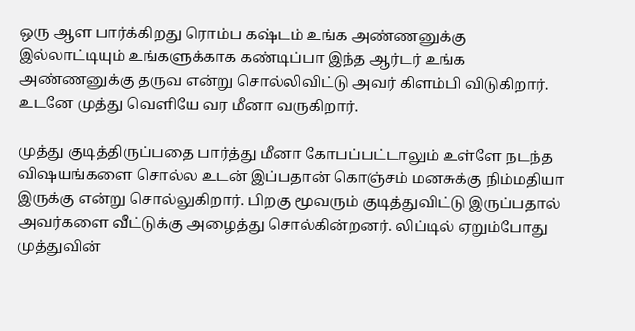ஒரு ஆள பார்க்கிறது ரொம்ப கஷ்டம் உங்க அண்ணனுக்கு இல்லாட்டியும் உங்களுக்காக கண்டிப்பா இந்த ஆர்டர் உங்க அண்ணனுக்கு தருவ என்று சொல்லிவிட்டு அவர் கிளம்பி விடுகிறார். உடனே முத்து வெளியே வர மீனா வருகிறார்.

முத்து குடித்திருப்பதை பார்த்து மீனா கோபப்பட்டாலும் உள்ளே நடந்த விஷயங்களை சொல்ல உடன் இப்பதான் கொஞ்சம் மனசுக்கு நிம்மதியா இருக்கு என்று சொல்லுகிறார். பிறகு மூவரும் குடித்துவிட்டு இருப்பதால் அவர்களை வீட்டுக்கு அழைத்து சொல்கின்றனர். லிப்டில் ஏறும்போது முத்துவின்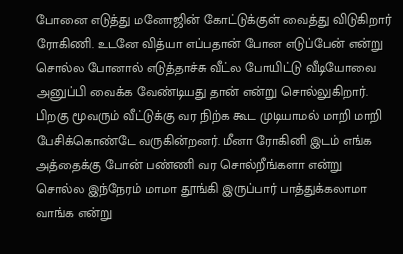போனை எடுத்து மனோஜின் கோட்டுக்குள் வைத்து விடுகிறார் ரோகிணி. உடனே வித்யா எப்பதான் போன எடுப்பேன் என்று சொல்ல போனால் எடுத்தாச்சு வீட்ல போயிட்டு வீடியோவை அனுப்பி வைக்க வேண்டியது தான் என்று சொல்லுகிறார்.
பிறகு மூவரும் வீட்டுக்கு வர நிற்க கூட முடியாமல் மாறி மாறி பேசிக்கொண்டே வருகின்றனர். மீனா ரோகினி இடம் எங்க அத்தைக்கு போன் பண்ணி வர சொல்றீங்களா என்று சொல்ல இந்நேரம் மாமா தூங்கி இருப்பார் பாத்துக்கலாமா வாங்க என்று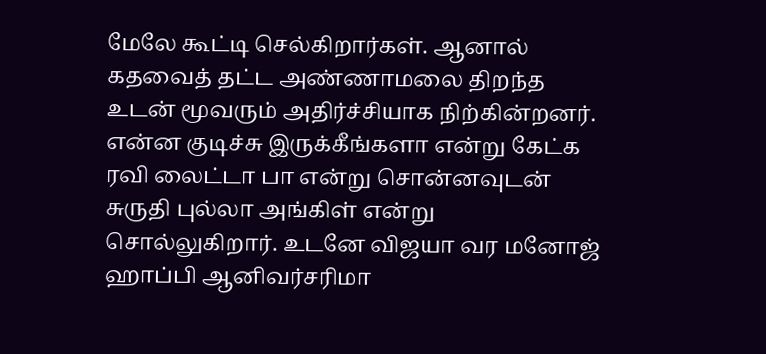மேலே கூட்டி செல்கிறார்கள். ஆனால் கதவைத் தட்ட அண்ணாமலை திறந்த உடன் மூவரும் அதிர்ச்சியாக நிற்கின்றனர். என்ன குடிச்சு இருக்கீங்களா என்று கேட்க ரவி லைட்டா பா என்று சொன்னவுடன் சுருதி புல்லா அங்கிள் என்று சொல்லுகிறார். உடனே விஜயா வர மனோஜ் ஹாப்பி ஆனிவர்சரிமா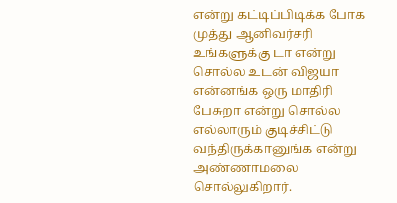என்று கட்டிப்பிடிக்க போக முத்து ஆனிவர்சரி உங்களுக்கு டா என்று சொல்ல உடன் விஜயா என்னங்க ஒரு மாதிரி பேசுறா என்று சொல்ல எல்லாரும் குடிச்சிட்டு வந்திருக்கானுங்க என்று அண்ணாமலை சொல்லுகிறார்.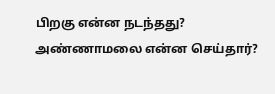பிறகு என்ன நடந்தது? அண்ணாமலை என்ன செய்தார்?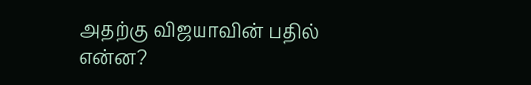அதற்கு விஜயாவின் பதில் என்ன?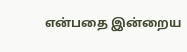என்பதை இன்றைய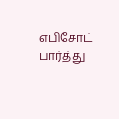எபிசோட் பார்த்து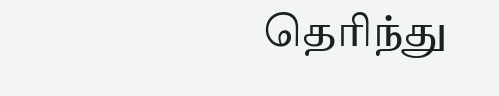தெரிந்து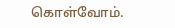கொள்வோம்.